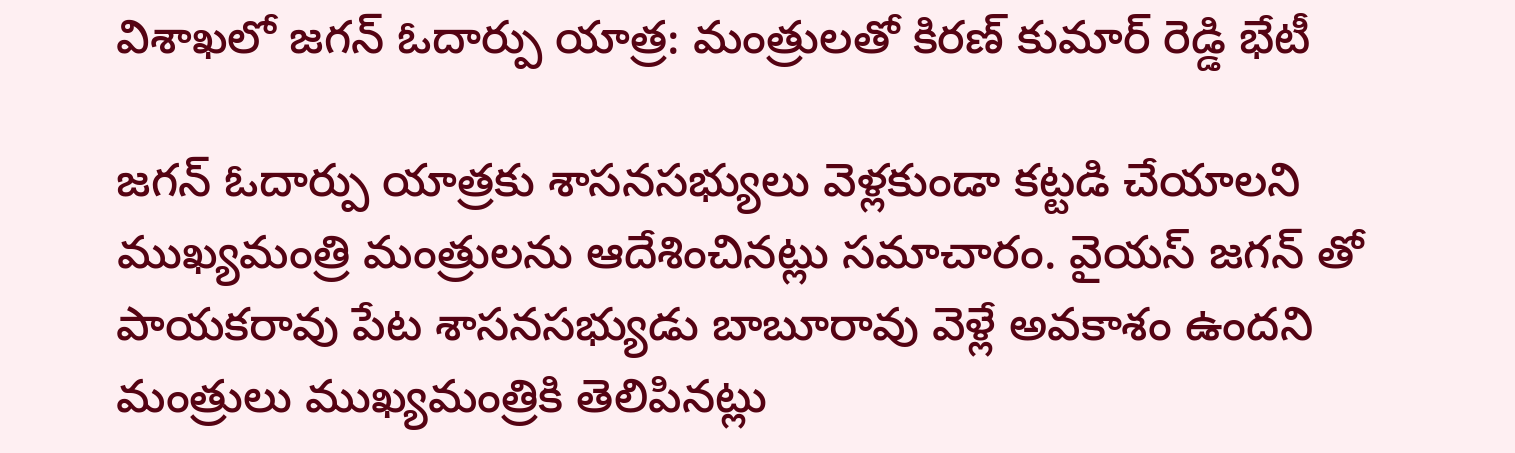విశాఖలో జగన్ ఓదార్పు యాత్ర: మంత్రులతో కిరణ్ కుమార్ రెడ్డి భేటీ

జగన్ ఓదార్పు యాత్రకు శాసనసభ్యులు వెళ్లకుండా కట్టడి చేయాలని ముఖ్యమంత్రి మంత్రులను ఆదేశించినట్లు సమాచారం. వైయస్ జగన్ తో పాయకరావు పేట శాసనసభ్యుడు బాబూరావు వెళ్లే అవకాశం ఉందని మంత్రులు ముఖ్యమంత్రికి తెలిపినట్లు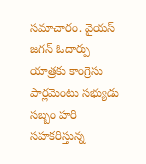సమాచారం. వైయస్ జగన్ ఓదార్పు యాత్రకు కాంగ్రెసు పార్లమెంటు సభ్యుడు సబ్బం హరి సహకరిస్తున్న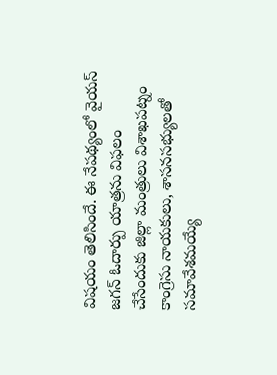విషయం తెలిసిందే. ఈ నేపథ్యంలో వైయస్ జగన్ ఓదార్పు యాత్రను విఫలం చేసేందుకు జిల్లా మంత్రులు విశాఖపట్నం కాంగ్రెసు నాయకులు, శాసనసభ్యులతో సమావేశమయ్యే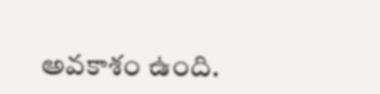అవకాశం ఉంది.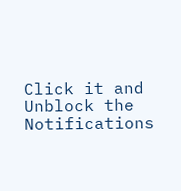Click it and Unblock the Notifications